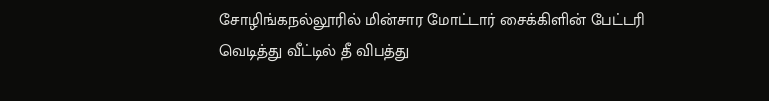சோழிங்கநல்லூரில் மின்சார மோட்டார் சைக்கிளின் பேட்டரி வெடித்து வீட்டில் தீ விபத்து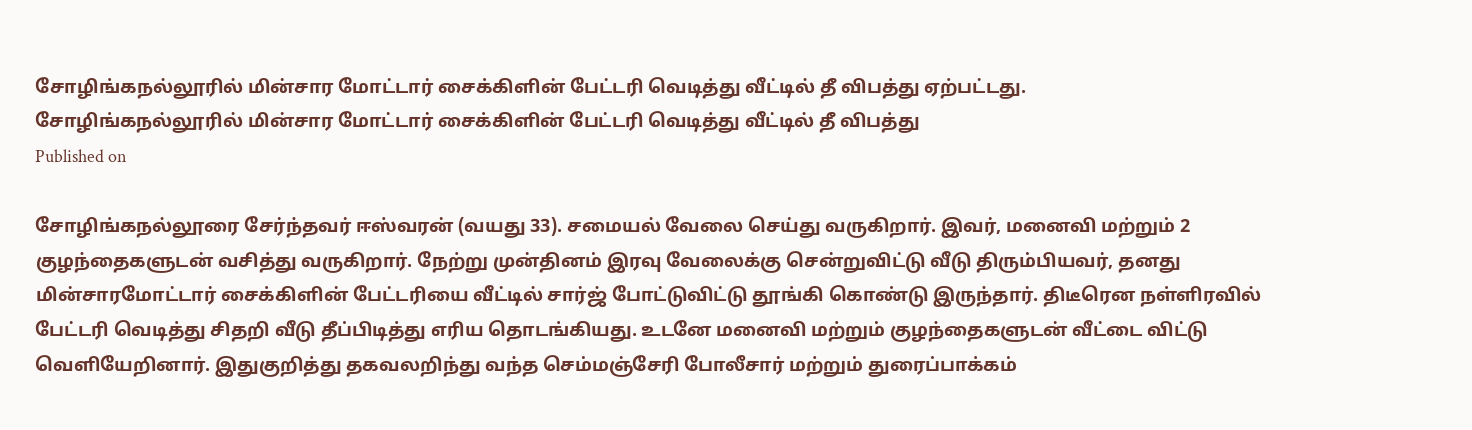சோழிங்கநல்லூரில் மின்சார மோட்டார் சைக்கிளின் பேட்டரி வெடித்து வீட்டில் தீ விபத்து ஏற்பட்டது.
சோழிங்கநல்லூரில் மின்சார மோட்டார் சைக்கிளின் பேட்டரி வெடித்து வீட்டில் தீ விபத்து
Published on

சோழிங்கநல்லூரை சேர்ந்தவர் ஈஸ்வரன் (வயது 33). சமையல் வேலை செய்து வருகிறார். இவர், மனைவி மற்றும் 2 குழந்தைகளுடன் வசித்து வருகிறார். நேற்று முன்தினம் இரவு வேலைக்கு சென்றுவிட்டு வீடு திரும்பியவர், தனது மின்சாரமோட்டார் சைக்கிளின் பேட்டரியை வீட்டில் சார்ஜ் போட்டுவிட்டு தூங்கி கொண்டு இருந்தார். திடீரென நள்ளிரவில் பேட்டரி வெடித்து சிதறி வீடு தீப்பிடித்து எரிய தொடங்கியது. உடனே மனைவி மற்றும் குழந்தைகளுடன் வீட்டை விட்டு வெளியேறினார். இதுகுறித்து தகவலறிந்து வந்த செம்மஞ்சேரி போலீசார் மற்றும் துரைப்பாக்கம்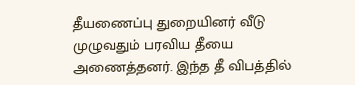தீயணைப்பு துறையினர் வீடு முழுவதும் பரவிய தீயை அணைத்தனர். இந்த தீ விபத்தில்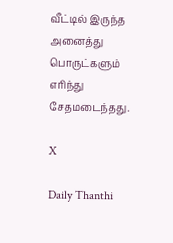வீட்டில் இருந்த அனைத்து பொருட்களும் எரிந்து சேதமடைந்தது.

X

Daily Thanthi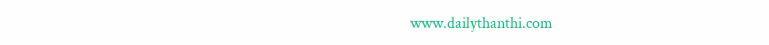www.dailythanthi.com